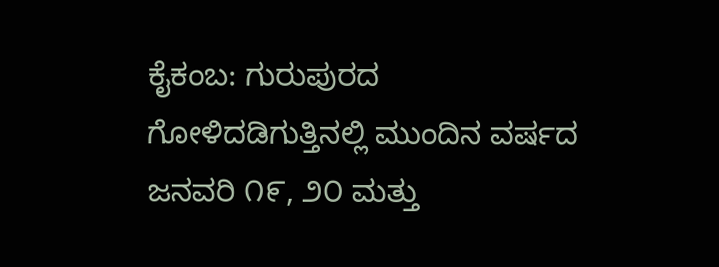ಕೈಕಂಬ: ಗುರುಪುರದ ಗೋಳಿದಡಿಗುತ್ತಿನಲ್ಲಿ ಮುಂದಿನ ವರ್ಷದ ಜನವರಿ ೧೯, ೨೦ ಮತ್ತು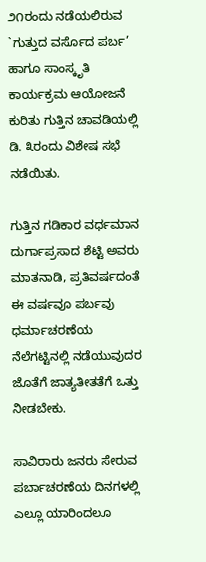೨೧ರಂದು ನಡೆಯಲಿರುವ `ಗುತ್ತುದ ವರ್ಸೊದ ಪರ್ಬ’ ಹಾಗೂ ಸಾಂಸ್ಕೃತಿ ಕಾರ್ಯಕ್ರಮ ಆಯೋಜನೆ ಕುರಿತು ಗುತ್ತಿನ ಚಾವಡಿಯಲ್ಲಿ ಡಿ. ೩ರಂದು ವಿಶೇಷ ಸಭೆ ನಡೆಯಿತು.

ಗುತ್ತಿನ ಗಡಿಕಾರ ವರ್ಧಮಾನ ದುರ್ಗಾಪ್ರಸಾದ ಶೆಟ್ಟಿ ಅವರು ಮಾತನಾಡಿ, ಪ್ರತಿವರ್ಷದಂತೆ ಈ ವರ್ಷವೂ ಪರ್ಬವು ಧರ್ಮಾಚರಣೆಯ ನೆಲೆಗಟ್ಟಿನಲ್ಲಿ ನಡೆಯುವುದರ ಜೊತೆಗೆ ಜಾತ್ಯತೀತತೆಗೆ ಒತ್ತು ನೀಡಬೇಕು.

ಸಾವಿರಾರು ಜನರು ಸೇರುವ ಪರ್ಬಾಚರಣೆಯ ದಿನಗಳಲ್ಲಿ ಎಲ್ಲೂ ಯಾರಿಂದಲೂ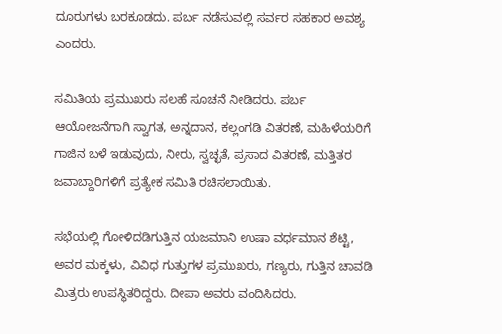ದೂರುಗಳು ಬರಕೂಡದು. ಪರ್ಬ ನಡೆಸುವಲ್ಲಿ ಸರ್ವರ ಸಹಕಾರ ಅವಶ್ಯ ಎಂದರು.

ಸಮಿತಿಯ ಪ್ರಮುಖರು ಸಲಹೆ ಸೂಚನೆ ನೀಡಿದರು. ಪರ್ಬ ಆಯೋಜನೆಗಾಗಿ ಸ್ವಾಗತ, ಅನ್ನದಾನ, ಕಲ್ಲಂಗಡಿ ವಿತರಣೆ, ಮಹಿಳೆಯರಿಗೆ ಗಾಜಿನ ಬಳೆ ಇಡುವುದು, ನೀರು, ಸ್ವಚ್ಛತೆ, ಪ್ರಸಾದ ವಿತರಣೆ, ಮತ್ತಿತರ ಜವಾಬ್ದಾರಿಗಳಿಗೆ ಪ್ರತ್ಯೇಕ ಸಮಿತಿ ರಚಿಸಲಾಯಿತು.

ಸಭೆಯಲ್ಲಿ ಗೋಳಿದಡಿಗುತ್ತಿನ ಯಜಮಾನಿ ಉಷಾ ವರ್ಧಮಾನ ಶೆಟ್ಟಿ, ಅವರ ಮಕ್ಕಳು, ವಿವಿಧ ಗುತ್ತುಗಳ ಪ್ರಮುಖರು, ಗಣ್ಯರು, ಗುತ್ತಿನ ಚಾವಡಿ ಮಿತ್ರರು ಉಪಸ್ಥಿತರಿದ್ದರು. ದೀಪಾ ಅವರು ವಂದಿಸಿದರು.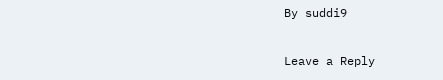By suddi9

Leave a Reply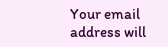Your email address will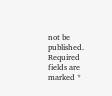not be published. Required fields are marked *